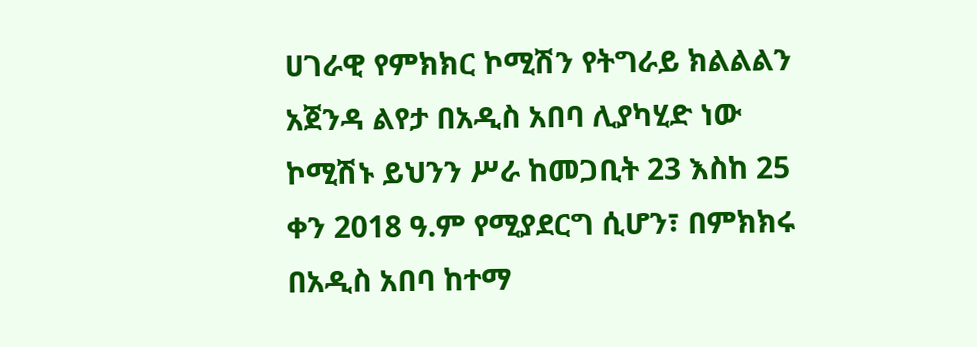ሀገራዊ የምክክር ኮሚሽን የትግራይ ክልልልን አጀንዳ ልየታ በአዲስ አበባ ሊያካሂድ ነው
ኮሚሽኑ ይህንን ሥራ ከመጋቢት 23 እስከ 25 ቀን 2018 ዓ.ም የሚያደርግ ሲሆን፣ በምክክሩ በአዲስ አበባ ከተማ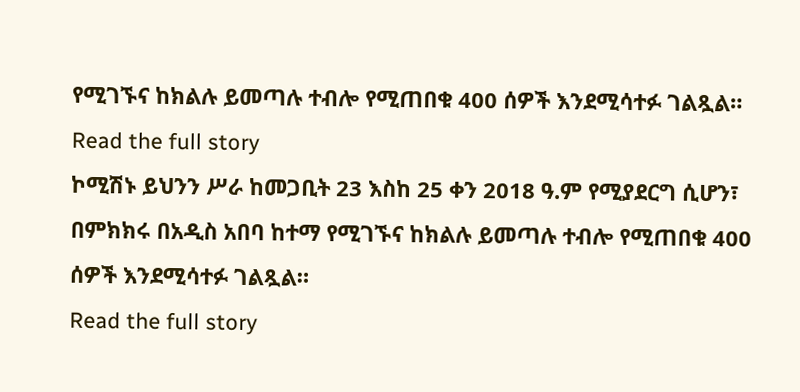የሚገኙና ከክልሉ ይመጣሉ ተብሎ የሚጠበቁ 400 ሰዎች እንደሚሳተፉ ገልጿል።
Read the full story
ኮሚሽኑ ይህንን ሥራ ከመጋቢት 23 እስከ 25 ቀን 2018 ዓ.ም የሚያደርግ ሲሆን፣ በምክክሩ በአዲስ አበባ ከተማ የሚገኙና ከክልሉ ይመጣሉ ተብሎ የሚጠበቁ 400 ሰዎች እንደሚሳተፉ ገልጿል።
Read the full story